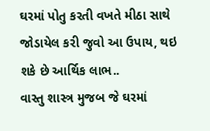ઘરમાં પોતુ કરતી વખતે મીઠા સાથે જોડાયેલ કરી જુવો આ ઉપાય, થઇ શકે છે આર્થિક લાભ..
વાસ્તુ શાસ્ત્ર મુજબ જે ઘરમાં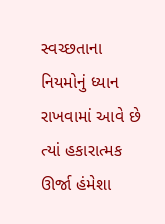સ્વચ્છતાના નિયમોનું ધ્યાન રાખવામાં આવે છે ત્યાં હકારાત્મક ઊર્જા હંમેશા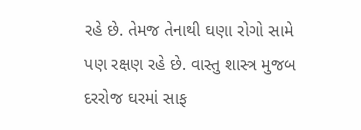રહે છે. તેમજ તેનાથી ઘણા રોગો સામે પણ રક્ષણ રહે છે. વાસ્તુ શાસ્ત્ર મુજબ દરરોજ ઘરમાં સાફ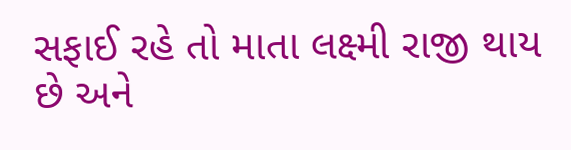સફાઈ રહે તો માતા લક્ષ્મી રાજી થાય છે અને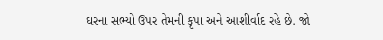ઘરના સભ્યો ઉપર તેમની કૃપા અને આશીર્વાદ રહે છે. જો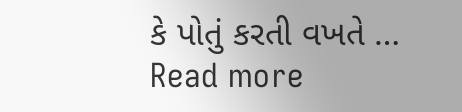કે પોતું કરતી વખતે … Read more